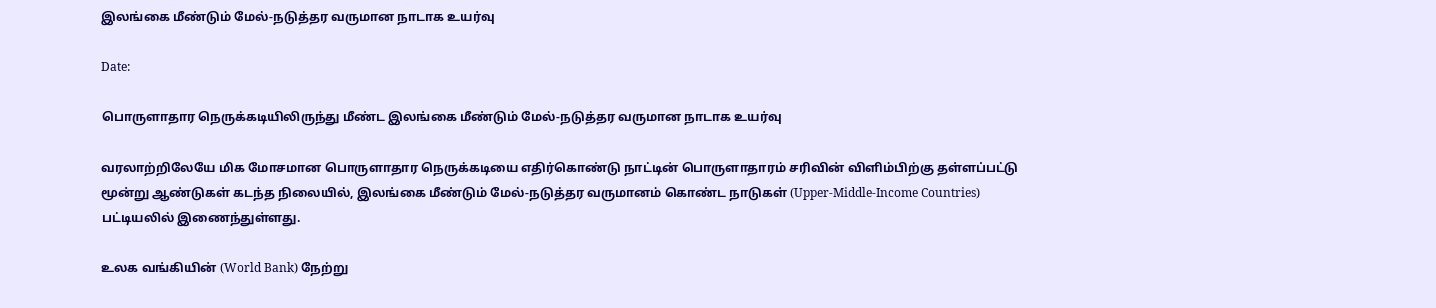இலங்கை மீண்டும் மேல்-நடுத்தர வருமான நாடாக உயர்வு

Date:

பொருளாதார நெருக்கடியிலிருந்து மீண்ட இலங்கை மீண்டும் மேல்-நடுத்தர வருமான நாடாக உயர்வு

வரலாற்றிலேயே மிக மோசமான பொருளாதார நெருக்கடியை எதிர்கொண்டு நாட்டின் பொருளாதாரம் சரிவின் விளிம்பிற்கு தள்ளப்பட்டு மூன்று ஆண்டுகள் கடந்த நிலையில், இலங்கை மீண்டும் மேல்-நடுத்தர வருமானம் கொண்ட நாடுகள் (Upper-Middle-Income Countries) பட்டியலில் இணைந்துள்ளது.

உலக வங்கியின் (World Bank) நேற்று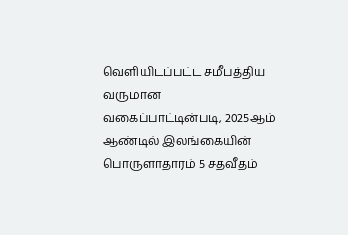வெளியிடப்பட்ட சமீபத்திய வருமான வகைப்பாட்டின்படி, 2025ஆம் ஆண்டில் இலங்கையின் பொருளாதாரம் 5 சதவீதம்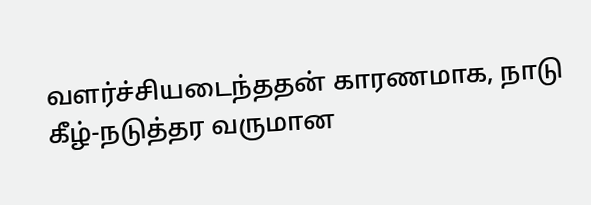வளர்ச்சியடைந்ததன் காரணமாக, நாடு கீழ்-நடுத்தர வருமான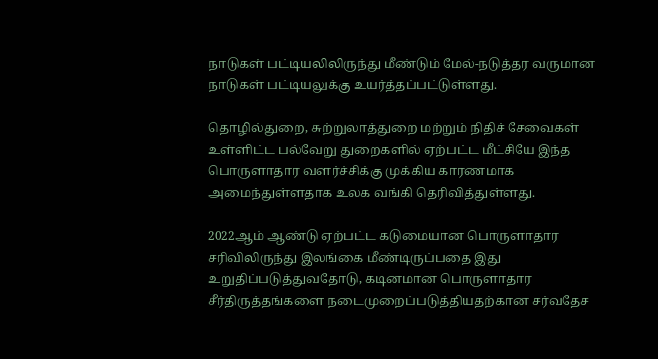நாடுகள் பட்டியலிலிருந்து மீண்டும் மேல்-நடுத்தர வருமான நாடுகள் பட்டியலுக்கு உயர்த்தப்பட்டுள்ளது.

தொழில்துறை, சுற்றுலாத்துறை மற்றும் நிதிச் சேவைகள் உள்ளிட்ட பல்வேறு துறைகளில் ஏற்பட்ட மீட்சியே இந்த பொருளாதார வளர்ச்சிக்கு முக்கிய காரணமாக அமைந்துள்ளதாக உலக வங்கி தெரிவித்துள்ளது.

2022ஆம் ஆண்டு ஏற்பட்ட கடுமையான பொருளாதார சரிவிலிருந்து இலங்கை மீண்டிருப்பதை இது உறுதிப்படுத்துவதோடு, கடினமான பொருளாதார சீர்திருத்தங்களை நடைமுறைப்படுத்தியதற்கான சர்வதேச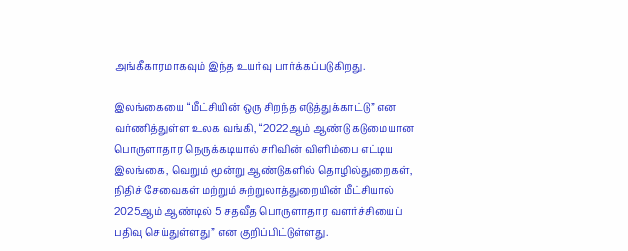அங்கீகாரமாகவும் இந்த உயர்வு பார்க்கப்படுகிறது.

இலங்கையை “மீட்சியின் ஒரு சிறந்த எடுத்துக்காட்டு” என வர்ணித்துள்ள உலக வங்கி, “2022ஆம் ஆண்டு கடுமையான பொருளாதார நெருக்கடியால் சரிவின் விளிம்பை எட்டிய இலங்கை, வெறும் மூன்று ஆண்டுகளில் தொழில்துறைகள், நிதிச் சேவைகள் மற்றும் சுற்றுலாத்துறையின் மீட்சியால் 2025ஆம் ஆண்டில் 5 சதவீத பொருளாதார வளர்ச்சியைப் பதிவு செய்துள்ளது” என குறிப்பிட்டுள்ளது.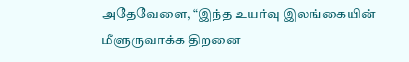அதேவேளை, “இந்த உயர்வு இலங்கையின் மீளுருவாக்க திறனை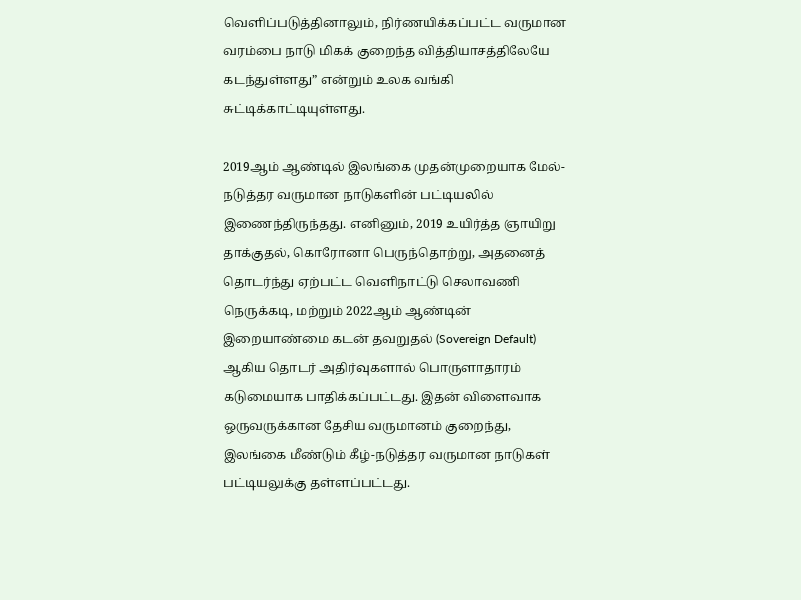வெளிப்படுத்தினாலும், நிர்ணயிக்கப்பட்ட வருமான வரம்பை நாடு மிகக் குறைந்த வித்தியாசத்திலேயே கடந்துள்ளது” என்றும் உலக வங்கி சுட்டிக்காட்டியுள்ளது.

2019ஆம் ஆண்டில் இலங்கை முதன்முறையாக மேல்-நடுத்தர வருமான நாடுகளின் பட்டியலில் இணைந்திருந்தது. எனினும், 2019 உயிர்த்த ஞாயிறு தாக்குதல், கொரோனா பெருந்தொற்று, அதனைத் தொடர்ந்து ஏற்பட்ட வெளிநாட்டு செலாவணி நெருக்கடி, மற்றும் 2022ஆம் ஆண்டின் இறையாண்மை கடன் தவறுதல் (Sovereign Default) ஆகிய தொடர் அதிர்வுகளால் பொருளாதாரம் கடுமையாக பாதிக்கப்பட்டது. இதன் விளைவாக ஒருவருக்கான தேசிய வருமானம் குறைந்து, இலங்கை மீண்டும் கீழ்-நடுத்தர வருமான நாடுகள் பட்டியலுக்கு தள்ளப்பட்டது.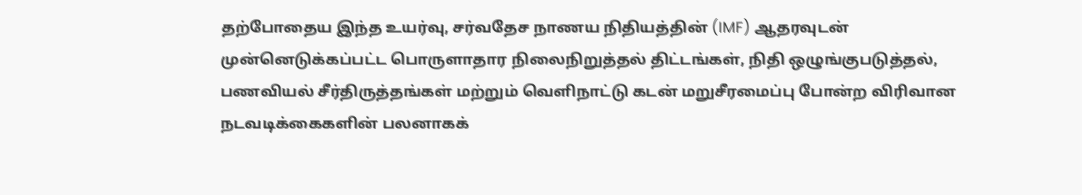தற்போதைய இந்த உயர்வு, சர்வதேச நாணய நிதியத்தின் (IMF) ஆதரவுடன் முன்னெடுக்கப்பட்ட பொருளாதார நிலைநிறுத்தல் திட்டங்கள், நிதி ஒழுங்குபடுத்தல், பணவியல் சீர்திருத்தங்கள் மற்றும் வெளிநாட்டு கடன் மறுசீரமைப்பு போன்ற விரிவான நடவடிக்கைகளின் பலனாகக்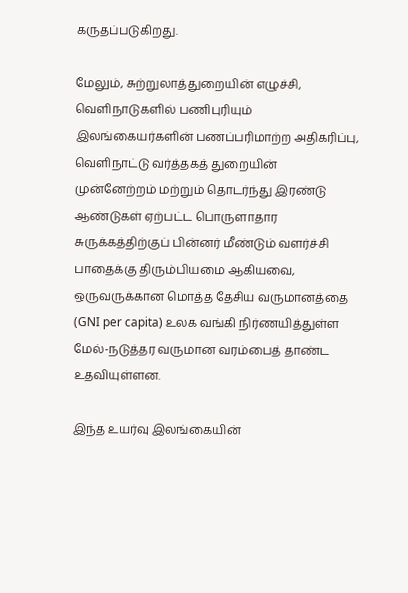கருதப்படுகிறது.

மேலும், சுற்றுலாத்துறையின் எழுச்சி, வெளிநாடுகளில் பணிபுரியும் இலங்கையர்களின் பணப்பரிமாற்ற அதிகரிப்பு, வெளிநாட்டு வர்த்தகத் துறையின் முன்னேற்றம் மற்றும் தொடர்ந்து இரண்டு ஆண்டுகள் ஏற்பட்ட பொருளாதார சுருக்கத்திற்குப் பின்னர் மீண்டும் வளர்ச்சி பாதைக்கு திரும்பியமை ஆகியவை, ஒருவருக்கான மொத்த தேசிய வருமானத்தை (GNI per capita) உலக வங்கி நிர்ணயித்துள்ள மேல்-நடுத்தர வருமான வரம்பைத் தாண்ட உதவியுள்ளன.

இந்த உயர்வு இலங்கையின்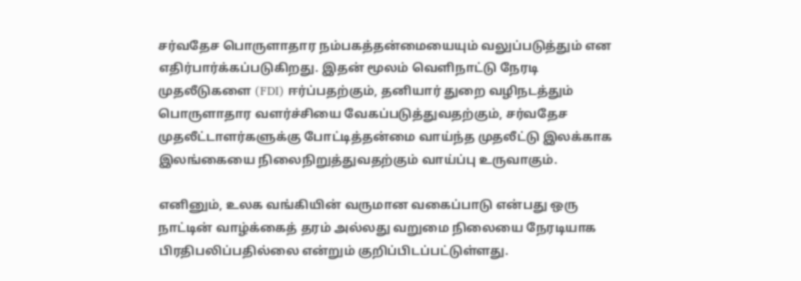சர்வதேச பொருளாதார நம்பகத்தன்மையையும் வலுப்படுத்தும் என எதிர்பார்க்கப்படுகிறது. இதன் மூலம் வெளிநாட்டு நேரடி முதலீடுகளை (FDI) ஈர்ப்பதற்கும், தனியார் துறை வழிநடத்தும் பொருளாதார வளர்ச்சியை வேகப்படுத்துவதற்கும், சர்வதேச முதலீட்டாளர்களுக்கு போட்டித்தன்மை வாய்ந்த முதலீட்டு இலக்காக இலங்கையை நிலைநிறுத்துவதற்கும் வாய்ப்பு உருவாகும்.

எனினும், உலக வங்கியின் வருமான வகைப்பாடு என்பது ஒரு நாட்டின் வாழ்க்கைத் தரம் அல்லது வறுமை நிலையை நேரடியாக பிரதிபலிப்பதில்லை என்றும் குறிப்பிடப்பட்டுள்ளது.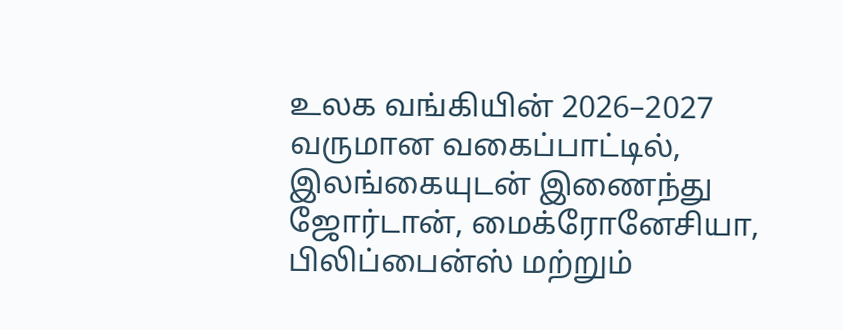உலக வங்கியின் 2026–2027 வருமான வகைப்பாட்டில், இலங்கையுடன் இணைந்து ஜோர்டான், மைக்ரோனேசியா, பிலிப்பைன்ஸ் மற்றும்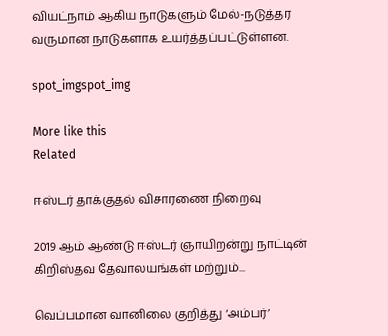வியட்நாம் ஆகிய நாடுகளும் மேல்-நடுத்தர வருமான நாடுகளாக உயர்த்தப்பட்டுள்ளன.

spot_imgspot_img

More like this
Related

ஈஸ்டர் தாக்குதல் விசாரணை நிறைவு

2019 ஆம் ஆண்டு ஈஸ்டர் ஞாயிறன்று நாட்டின் கிறிஸ்தவ தேவாலயங்கள் மற்றும்...

வெப்பமான வானிலை குறித்து ‘அம்பர்’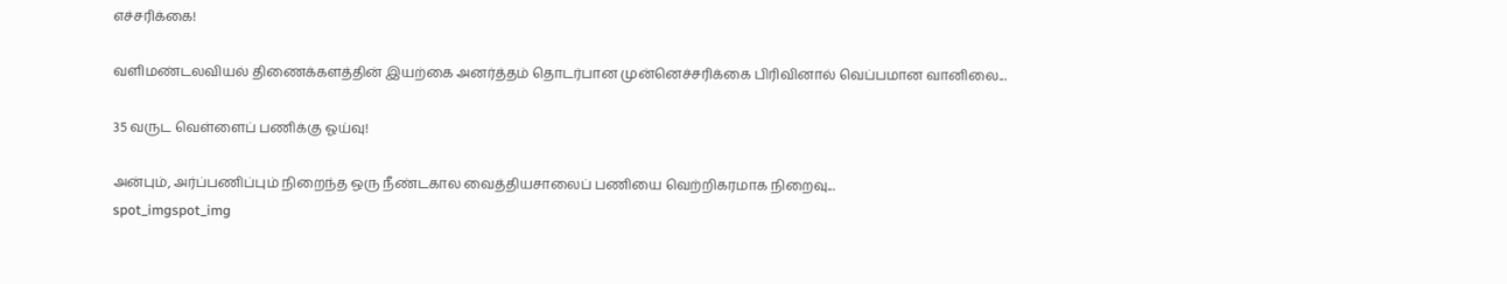எச்சரிக்கை!

வளிமண்டலவியல் திணைக்களத்தின் இயற்கை அனர்த்தம் தொடர்பான முன்னெச்சரிக்கை பிரிவினால் வெப்பமான வானிலை...

35 வருட வெள்ளைப் பணிக்கு ஓய்வு!

அன்பும், அர்ப்பணிப்பும் நிறைந்த ஒரு நீண்டகால வைத்தியசாலைப் பணியை வெற்றிகரமாக நிறைவு...
spot_imgspot_img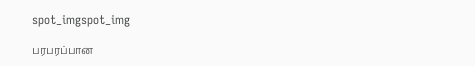spot_imgspot_img

பரபரப்பான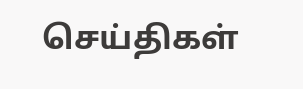செய்திகள்